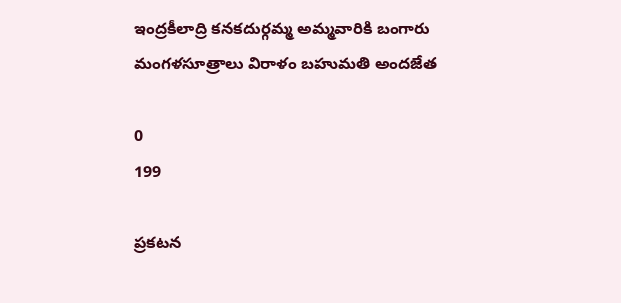ఇంద్రకీలాద్రి కనకదుర్గమ్మ అమ్మవారికి బంగారు మంగళసూత్రాలు విరాళం బహుమతి అందజేత

0
199

ప్రకటన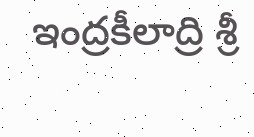ఇంద్రకీలాద్రి శ్రీ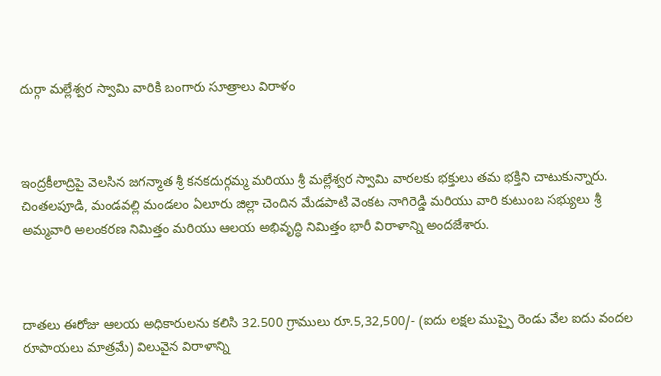దుర్గా మల్లేశ్వర స్వామి వారికి బంగారు సూత్రాలు విరాళం



ఇంద్రకీలాద్రిపై వెలసిన జగన్మాత శ్రీ కనకదుర్గమ్మ మరియు శ్రీ మల్లేశ్వర స్వామి వారలకు భక్తులు తమ భక్తిని చాటుకున్నారు. చింతలపూడి, మండవల్లి మండలం ఏలూరు జిల్లా చెందిన మేడపాటి వెంకట నాగిరెడ్డి మరియు వారి కుటుంబ సభ్యులు శ్రీ అమ్మవారి అలంకరణ నిమిత్తం మరియు ఆలయ అభివృద్ధి నిమిత్తం భారీ విరాళాన్ని అందజేశారు.



దాతలు ఈరోజు ఆలయ అధికారులను కలిసి 32.500 గ్రాములు రూ.5,32,500/- (ఐదు లక్షల ముప్పై రెండు వేల ఐదు వందల రూపాయలు మాత్రమే) విలువైన విరాళాన్ని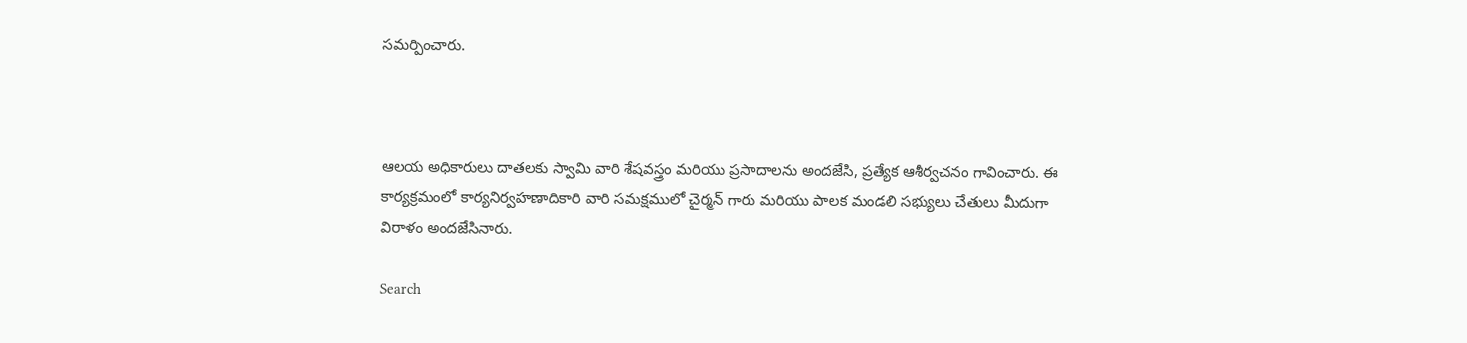సమర్పించారు.



ఆలయ అధికారులు దాతలకు స్వామి వారి శేషవస్త్రం మరియు ప్రసాదాలను అందజేసి, ప్రత్యేక ఆశీర్వచనం గావించారు. ఈ కార్యక్రమంలో కార్యనిర్వహణాదికారి వారి సమక్షములో చైర్మన్ గారు మరియు పాలక మండలి సభ్యులు చేతులు మీదుగా విరాళం అందజేసినారు.

Search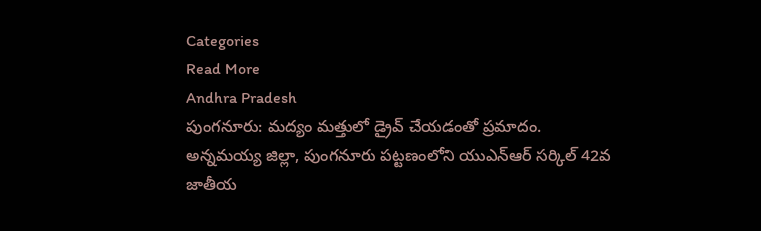Categories
Read More
Andhra Pradesh
పుంగనూరు: మద్యం మత్తులో డ్రైవ్ చేయడంతో ప్రమాదం.
అన్నమయ్య జిల్లా, పుంగనూరు పట్టణంలోని యుఎన్ఆర్ సర్కిల్ 42వ జాతీయ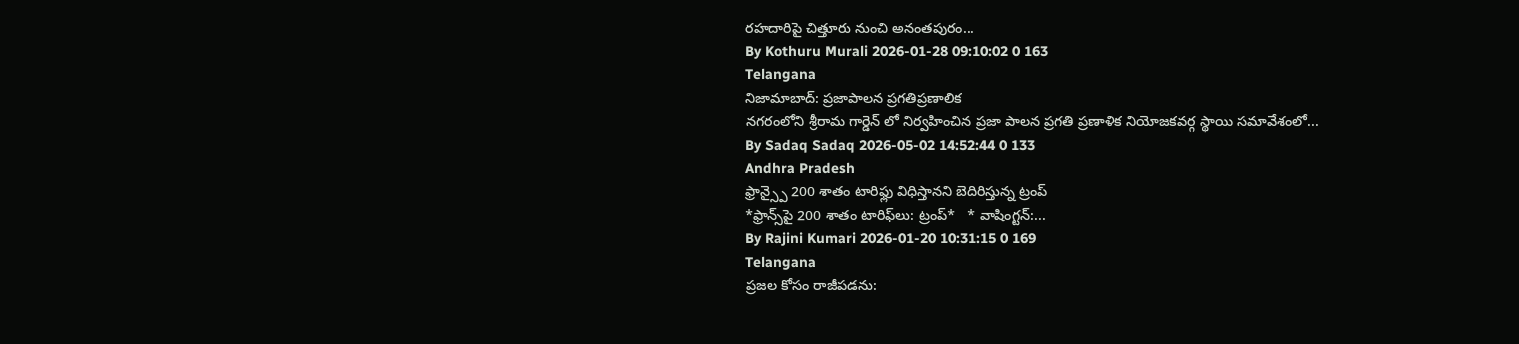రహదారిపై చిత్తూరు నుంచి అనంతపురం...
By Kothuru Murali 2026-01-28 09:10:02 0 163
Telangana
నిజామాబాద్: ప్రజాపాలన ప్రగతిప్రణాలిక
నగరంలోని శ్రీరామ గార్డెన్ లో నిర్వహించిన ప్రజా పాలన ప్రగతి ప్రణాళిక నియోజకవర్గ స్థాయి సమావేశంలో...
By Sadaq Sadaq 2026-05-02 14:52:44 0 133
Andhra Pradesh
ఫ్రాన్స్పై 200 శాతం టారిఫ్లు విధిస్తానని బెదిరిస్తున్న ట్రంప్
*ఫ్రాన్స్‌పై 200 శాతం టారిఫ్‌లు: ట్రంప్‌*   * వాషింగ్టన్‌:...
By Rajini Kumari 2026-01-20 10:31:15 0 169
Telangana
ప్రజల కోసం రాజీపడను: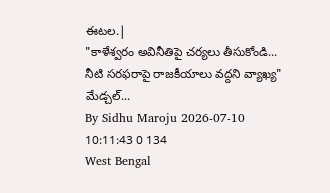ఈటల.|
"కాళేశ్వరం అవినీతిపై చర్యలు తీసుకోండి... నీటి సరఫరాపై రాజకీయాలు వద్దని వ్యాఖ్య" మేడ్చల్...
By Sidhu Maroju 2026-07-10 10:11:43 0 134
West Bengal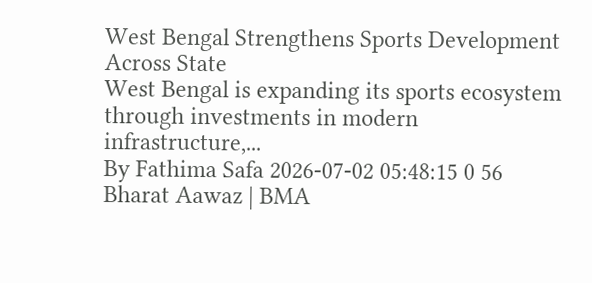West Bengal Strengthens Sports Development Across State
West Bengal is expanding its sports ecosystem through investments in modern infrastructure,...
By Fathima Safa 2026-07-02 05:48:15 0 56
Bharat Aawaz | BMA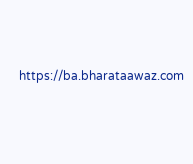https://ba.bharataawaz.com